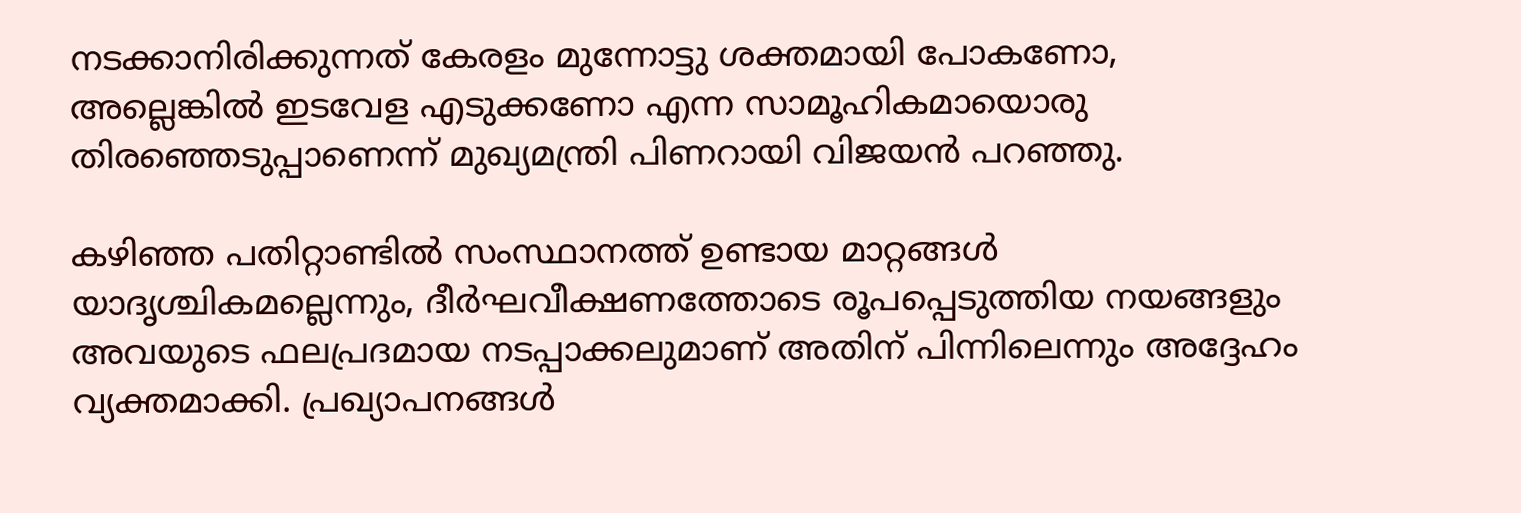നടക്കാനിരിക്കുന്നത് കേരളം മുന്നോട്ടു ശക്തമായി പോകണോ, അല്ലെങ്കിൽ ഇടവേള എടുക്കണോ എന്ന സാമൂഹികമായൊരു തിരഞ്ഞെടുപ്പാണെന്ന് മുഖ്യമന്ത്രി പിണറായി വിജയൻ പറഞ്ഞു.

കഴിഞ്ഞ പതിറ്റാണ്ടിൽ സംസ്ഥാനത്ത് ഉണ്ടായ മാറ്റങ്ങൾ യാദൃശ്ചികമല്ലെന്നും, ദീർഘവീക്ഷണത്തോടെ രൂപപ്പെടുത്തിയ നയങ്ങളും അവയുടെ ഫലപ്രദമായ നടപ്പാക്കലുമാണ് അതിന് പിന്നിലെന്നും അദ്ദേഹം വ്യക്തമാക്കി. പ്രഖ്യാപനങ്ങൾ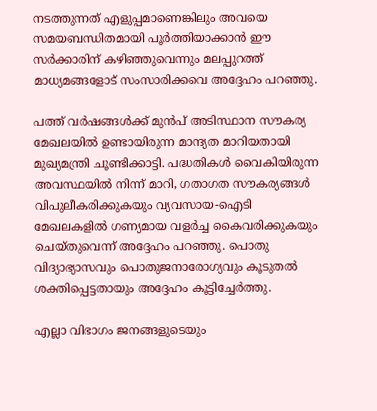നടത്തുന്നത് എളുപ്പമാണെങ്കിലും അവയെ സമയബന്ധിതമായി പൂർത്തിയാക്കാൻ ഈ സർക്കാരിന് കഴിഞ്ഞുവെന്നും മലപ്പുറത്ത് മാധ്യമങ്ങളോട് സംസാരിക്കവെ അദ്ദേഹം പറഞ്ഞു.

പത്ത് വർഷങ്ങൾക്ക് മുൻപ് അടിസ്ഥാന സൗകര്യ മേഖലയിൽ ഉണ്ടായിരുന്ന മാന്ദ്യത മാറിയതായി മുഖ്യമന്ത്രി ചൂണ്ടിക്കാട്ടി. പദ്ധതികൾ വൈകിയിരുന്ന അവസ്ഥയിൽ നിന്ന് മാറി, ഗതാഗത സൗകര്യങ്ങൾ വിപുലീകരിക്കുകയും വ്യവസായ-ഐടി മേഖലകളിൽ ഗണ്യമായ വളർച്ച കൈവരിക്കുകയും ചെയ്തുവെന്ന് അദ്ദേഹം പറഞ്ഞു. പൊതു വിദ്യാഭ്യാസവും പൊതുജനാരോഗ്യവും കൂടുതൽ ശക്തിപ്പെട്ടതായും അദ്ദേഹം കൂട്ടിച്ചേർത്തു.

എല്ലാ വിഭാഗം ജനങ്ങളുടെയും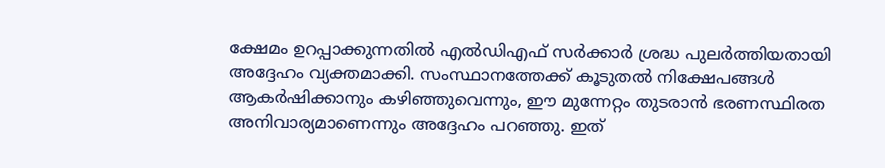ക്ഷേമം ഉറപ്പാക്കുന്നതിൽ എൽഡിഎഫ് സർക്കാർ ശ്രദ്ധ പുലർത്തിയതായി അദ്ദേഹം വ്യക്തമാക്കി. സംസ്ഥാനത്തേക്ക് കൂടുതൽ നിക്ഷേപങ്ങൾ ആകർഷിക്കാനും കഴിഞ്ഞുവെന്നും, ഈ മുന്നേറ്റം തുടരാൻ ഭരണസ്ഥിരത അനിവാര്യമാണെന്നും അദ്ദേഹം പറഞ്ഞു. ഇത്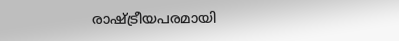രാഷ്ട്രീയപരമായി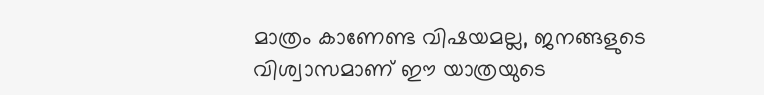മാത്രം കാണേണ്ട വിഷയമല്ല, ജനങ്ങളുടെ വിശ്വാസമാണ് ഈ യാത്രയുടെ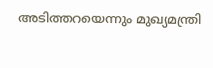അടിത്തറയെന്നും മുഖ്യമന്ത്രി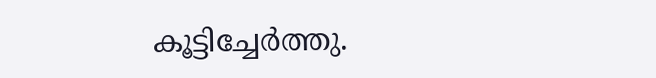കൂട്ടിച്ചേർത്തു.